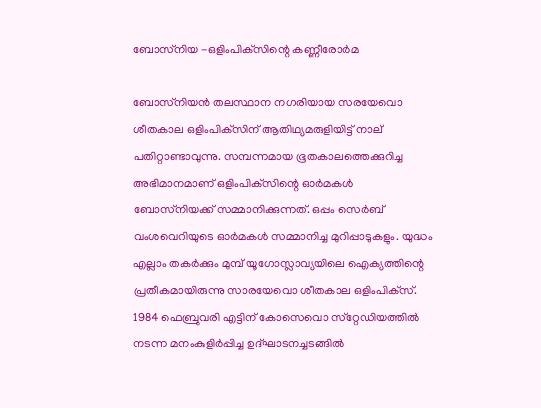ബോസ്‌നിയ -ഒളിംപിക്‌സിന്റെ കണ്ണീരോര്‍മ

ബോസ്‌നിയന്‍ തലസ്ഥാന നഗരിയായ സരയേവൊ ശീതകാല ഒളിംപിക്‌സിന് ആതിഥ്യമരുളിയിട്ട് നാല് പതിറ്റാണ്ടാവുന്നു. സമ്പന്നമായ ഭൂതകാലത്തെക്കുറിച്ച അഭിമാനമാണ് ഒളിംപിക്‌സിന്റെ ഓര്‍മകള്‍ ബോസ്‌നിയക്ക് സമ്മാനിക്കുന്നത്. ഒപ്പം സെര്‍ബ് വംശവെറിയുടെ ഓര്‍മകള്‍ സമ്മാനിച്ച മുറിപ്പാടുകളും. യുദ്ധം എല്ലാം തകര്‍ക്കും മുമ്പ് യൂഗോസ്ലാവ്യയിലെ ഐക്യത്തിന്റെ പ്രതീകമായിരുന്നു സാരയേവൊ ശീതകാല ഒളിംപിക്‌സ്.
1984 ഫെബ്രുവരി എട്ടിന് കോസെവൊ സ്‌റ്റേഡിയത്തില്‍ നടന്ന മനംകുളിര്‍പ്പിച്ച ഉദ്ഘാടനച്ചടങ്ങില്‍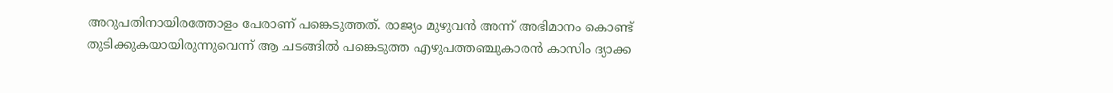അറുപതിനായിരത്തോളം പേരാണ് പങ്കെടുത്തത്. രാജ്യം മുഴുവന്‍ അന്ന് അഭിമാനം കൊണ്ട് തുടിക്കുകയായിരുന്നുവെന്ന് ആ ചടങ്ങില്‍ പങ്കെടുത്ത എഴുപത്തഞ്ചുകാരന്‍ കാസിം ദ്യാക്ക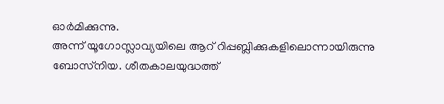ഓര്‍മിക്കുന്നു.
അന്ന് യൂഗോസ്ലാവ്യയിലെ ആറ് റിപ്പബ്ലിക്കുകളിലൊന്നായിരുന്നു ബോസ്‌നിയ. ശീതകാലയുദ്ധത്ത്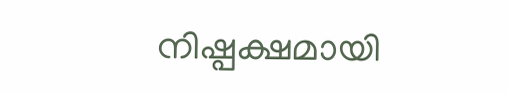നിഷ്പക്ഷമായി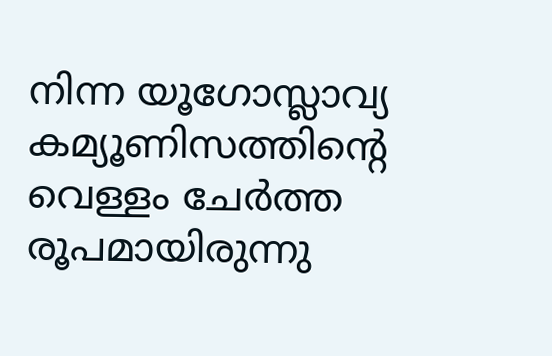നിന്ന യൂഗോസ്ലാവ്യ കമ്യൂണിസത്തിന്റെ വെള്ളം ചേര്‍ത്ത രൂപമായിരുന്നു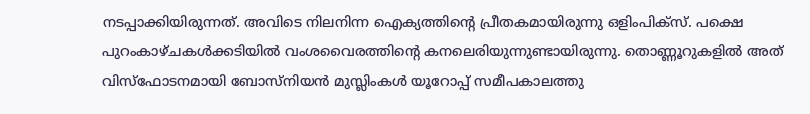നടപ്പാക്കിയിരുന്നത്. അവിടെ നിലനിന്ന ഐക്യത്തിന്റെ പ്രീതകമായിരുന്നു ഒളിംപിക്‌സ്. പക്ഷെ പുറംകാഴ്ചകള്‍ക്കടിയില്‍ വംശവൈരത്തിന്റെ കനലെരിയുന്നുണ്ടായിരുന്നു. തൊണ്ണൂറുകളില്‍ അത് വിസ്‌ഫോടനമായി ബോസ്‌നിയന്‍ മുസ്ലിംകള്‍ യൂറോപ്പ് സമീപകാലത്തു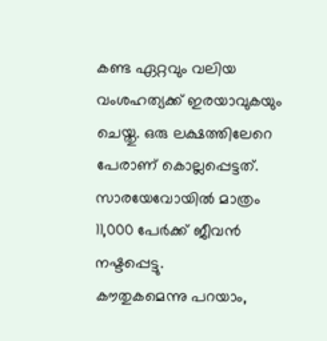കണ്ട ഏറ്റവും വലിയ വംശഹത്യക്ക് ഇരയാവുകയും ചെയ്തു. ഒരു ലക്ഷത്തിലേറെ പേരാണ് കൊല്ലപ്പെട്ടത്. സാരയേവോയില്‍ മാത്രം 11,000 പേര്‍ക്ക് ജീവന്‍ നഷ്ടപ്പെട്ടു.
കൗതുകമെന്നു പറയാം,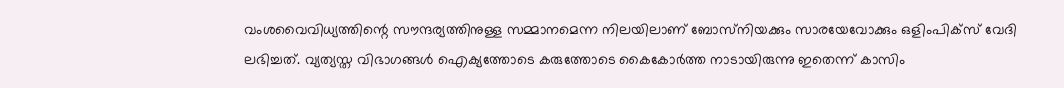വംശവൈവിധ്യത്തിന്റെ സൗന്ദര്യത്തിനുള്ള സമ്മാനമെന്ന നിലയിലാണ് ബോസ്‌നിയക്കും സാരയേവോക്കും ഒളിംപിക്‌സ് വേദി ലഭിച്ചത്. വ്യത്യസ്ത വിഭാഗങ്ങള്‍ ഐക്യത്തോടെ കരുത്തോടെ കൈകോര്‍ത്ത നാടായിരുന്നു ഇതെന്ന് കാസിം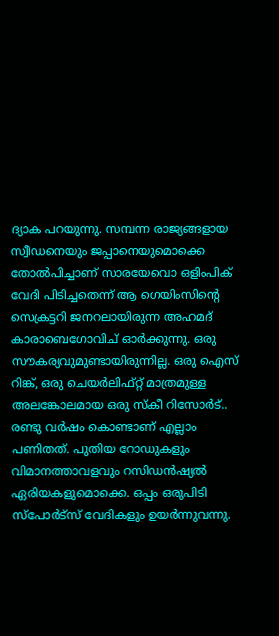ദ്യാക പറയുന്നു. സമ്പന്ന രാജ്യങ്ങളായ സ്വീഡനെയും ജപ്പാനെയുമൊക്കെ തോല്‍പിച്ചാണ് സാരയേവൊ ഒളിംപിക് വേദി പിടിച്ചതെന്ന് ആ ഗെയിംസിന്റെ സെക്രട്ടറി ജനറലായിരുന്ന അഹമദ് കാരാബെഗോവിച് ഓര്‍ക്കുന്നു. ഒരു സൗകര്യവുമുണ്ടായിരുന്നില്ല. ഒരു ഐസ് റിങ്ക്, ഒരു ചെയര്‍ലിഫ്റ്റ് മാത്രമുള്ള അലങ്കോലമായ ഒരു സ്‌കീ റിസോര്‍ട്.. രണ്ടു വര്‍ഷം കൊണ്ടാണ് എല്ലാം പണിതത്. പുതിയ റോഡുകളും വിമാനത്താവളവും റസിഡന്‍ഷ്യല്‍ ഏരിയകളുമൊക്കെ. ഒപ്പം ഒരുപിടി സ്‌പോര്‍ട്‌സ് വേദികളും ഉയര്‍ന്നുവന്നു.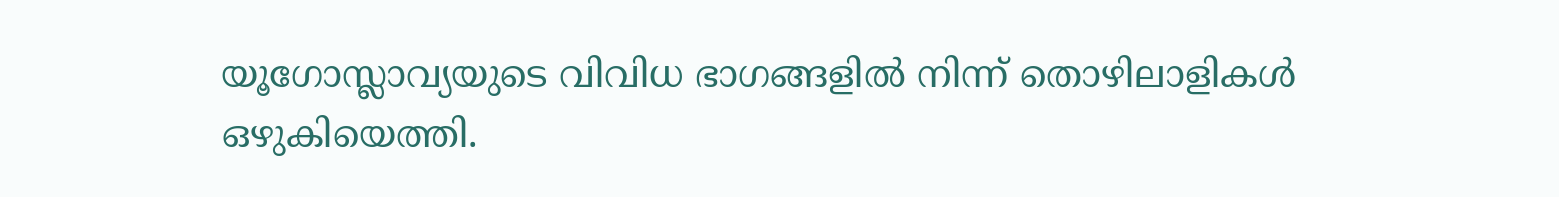യൂഗോസ്ലാവ്യയുടെ വിവിധ ഭാഗങ്ങളില്‍ നിന്ന് തൊഴിലാളികള്‍ ഒഴുകിയെത്തി.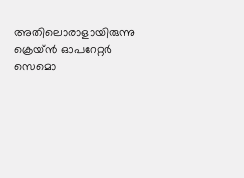അതിലൊരാളായിരുന്നു ക്രെയ്ന്‍ ഓപറേറ്റര്‍ സെമൊ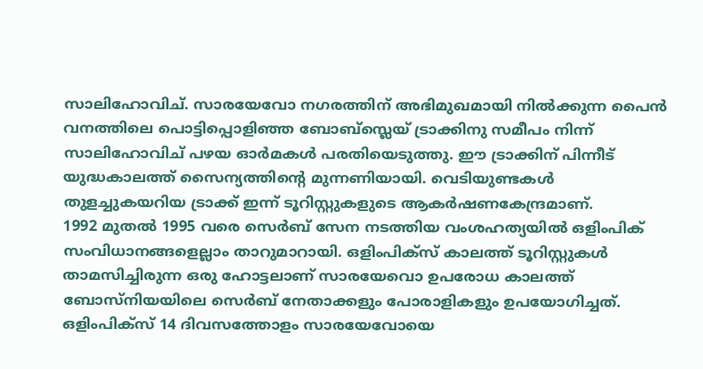സാലിഹോവിച്. സാരയേവോ നഗരത്തിന് അഭിമുഖമായി നില്‍ക്കുന്ന പൈന്‍ വനത്തിലെ പൊട്ടിപ്പൊളിഞ്ഞ ബോബ്‌സ്ലെയ് ട്രാക്കിനു സമീപം നിന്ന് സാലിഹോവിച് പഴയ ഓര്‍മകള്‍ പരതിയെടുത്തു. ഈ ട്രാക്കിന് പിന്നീട് യുദ്ധകാലത്ത് സൈന്യത്തിന്റെ മുന്നണിയായി. വെടിയുണ്ടകള്‍ തുളച്ചുകയറിയ ട്രാക്ക് ഇന്ന് ടൂറിസ്റ്റുകളുടെ ആകര്‍ഷണകേന്ദ്രമാണ്.
1992 മുതല്‍ 1995 വരെ സെര്‍ബ് സേന നടത്തിയ വംശഹത്യയില്‍ ഒളിംപിക് സംവിധാനങ്ങളെല്ലാം താറുമാറായി. ഒളിംപിക്‌സ് കാലത്ത് ടൂറിസ്റ്റുകള്‍ താമസിച്ചിരുന്ന ഒരു ഹോട്ടലാണ് സാരയേവൊ ഉപരോധ കാലത്ത് ബോസ്‌നിയയിലെ സെര്‍ബ് നേതാക്കളും പോരാളികളും ഉപയോഗിച്ചത്.
ഒളിംപിക്‌സ് 14 ദിവസത്തോളം സാരയേവോയെ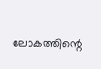ലോകത്തിന്റെ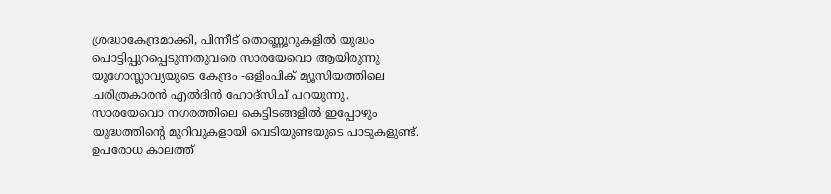ശ്രദ്ധാകേന്ദ്രമാക്കി, പിന്നീട് തൊണ്ണൂറുകളില്‍ യുദ്ധം പൊട്ടിപ്പുറപ്പെടുന്നതുവരെ സാരയേവൊ ആയിരുന്നു യൂഗോസ്ലാവ്യയുടെ കേന്ദ്രം -ഒളിംപിക് മ്യൂസിയത്തിലെ ചരിത്രകാരന്‍ എല്‍ദിന്‍ ഹോദ്‌സിച് പറയുന്നു.
സാരയേവൊ നഗരത്തിലെ കെട്ടിടങ്ങളില്‍ ഇപ്പോഴും യുദ്ധത്തിന്റെ മുറിവുകളായി വെടിയുണ്ടയുടെ പാടുകളുണ്ട്. ഉപരോധ കാലത്ത്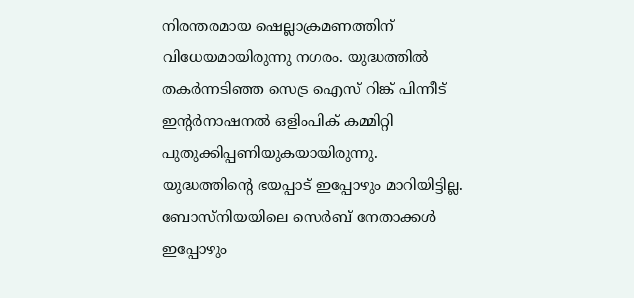നിരന്തരമായ ഷെല്ലാക്രമണത്തിന് വിധേയമായിരുന്നു നഗരം. യുദ്ധത്തില്‍ തകര്‍ന്നടിഞ്ഞ സെട്ര ഐസ് റിങ്ക് പിന്നീട് ഇന്റര്‍നാഷനല്‍ ഒളിംപിക് കമ്മിറ്റി പുതുക്കിപ്പണിയുകയായിരുന്നു.
യുദ്ധത്തിന്റെ ഭയപ്പാട് ഇപ്പോഴും മാറിയിട്ടില്ല. ബോസ്‌നിയയിലെ സെര്‍ബ് നേതാക്കള്‍ ഇപ്പോഴും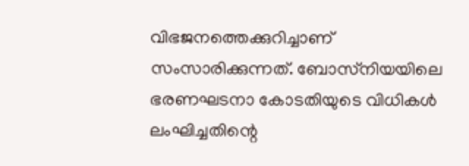വിഭജനത്തെക്കുറിച്ചാണ് സംസാരിക്കുന്നത്. ബോസ്‌നിയയിലെ ഭരണഘടനാ കോടതിയുടെ വിധികള്‍ ലംഘിച്ചതിന്റെ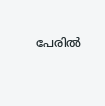പേരില്‍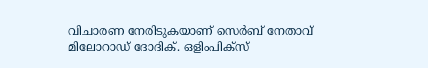വിചാരണ നേരിടുകയാണ് സെര്‍ബ് നേതാവ് മിലോറാഡ് ദോദിക്. ഒളിംപിക്‌സ്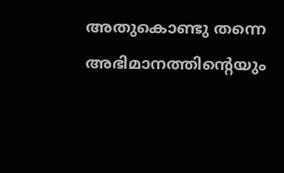അതുകൊണ്ടു തന്നെ അഭിമാനത്തിന്റെയും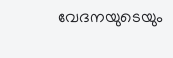വേദനയുടെയും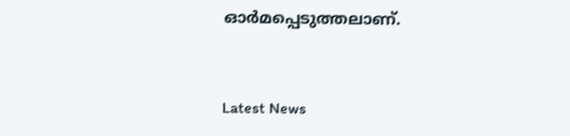ഓര്‍മപ്പെടുത്തലാണ്.


Latest News